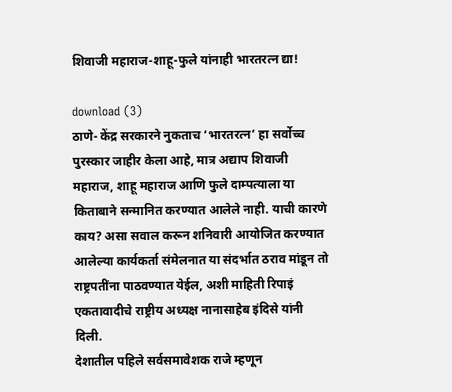शिवाजी महाराज-शाहू-फुले यांनाही भारतरत्न द्या!

download (3)
ठाणे- केंद्र सरकारने नुकताच ‘भारतरत्न’ हा सर्वोच्च पुरस्कार जाहीर केला आहे, मात्र अद्याप शिवाजी महाराज, शाहू महाराज आणि फुले दाम्पत्याला या किताबाने सन्मानित करण्यात आलेले नाही. याची कारणे काय? असा सवाल करून शनिवारी आयोजित करण्यात आलेल्या कार्यकर्ता संमेलनात या संदर्भात ठराव मांडून तो राष्ट्रपतींना पाठवण्यात येईल, अशी माहिती रिपाइं एकतावादीचे राष्ट्रीय अध्यक्ष नानासाहेब इंदिसे यांनी दिली.
देशातील पहिले सर्वसमावेशक राजे म्हणून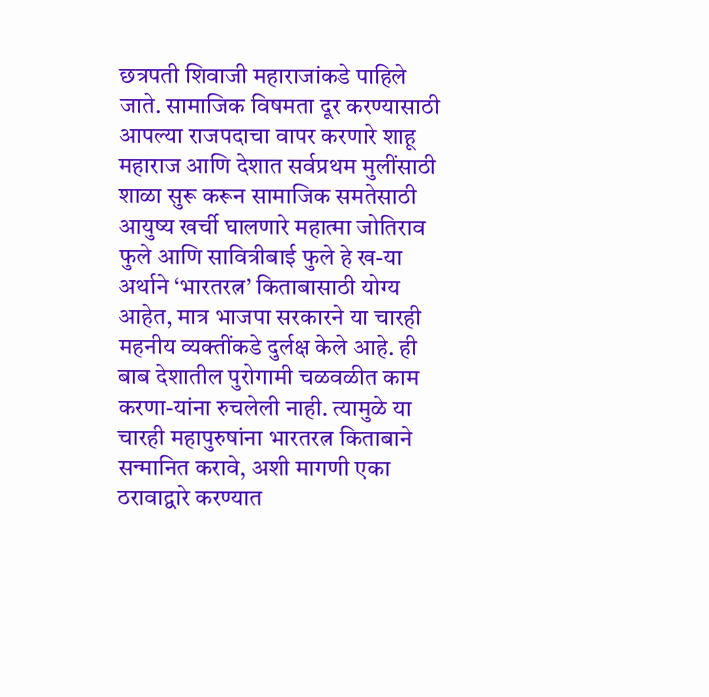छत्रपती शिवाजी महाराजांकडे पाहिले जाते. सामाजिक विषमता दूर करण्यासाठी आपल्या राजपदाचा वापर करणारे शाहू महाराज आणि देशात सर्वप्रथम मुलींसाठी शाळा सुरू करून सामाजिक समतेसाठी आयुष्य खर्ची घालणारे महात्मा जोतिराव फुले आणि सावित्रीबाई फुले हे ख-या अर्थाने ‘भारतरत्न’ किताबासाठी योग्य आहेत, मात्र भाजपा सरकारने या चारही महनीय व्यक्तींकडे दुर्लक्ष केले आहे. ही बाब देशातील पुरोगामी चळवळीत काम करणा-यांना रुचलेली नाही. त्यामुळे या चारही महापुरुषांना भारतरत्न किताबाने सन्मानित करावे, अशी मागणी एका ठरावाद्वारे करण्यात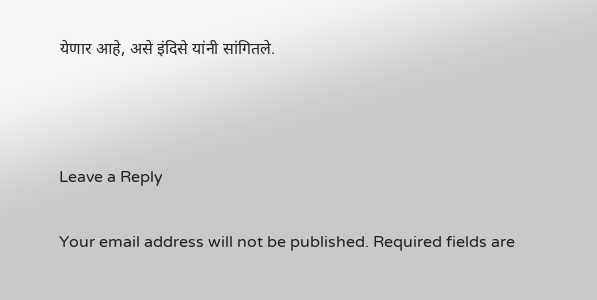येणार आहे, असे इंदिसे यांनी सांगितले.



Leave a Reply

Your email address will not be published. Required fields are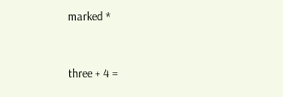marked *


three + 4 =